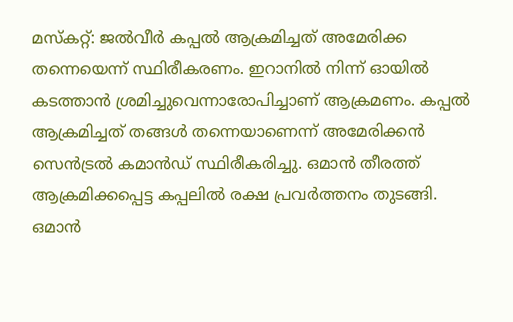മസ്കറ്റ്: ജൽവീർ കപ്പൽ ആക്രമിച്ചത് അമേരിക്ക തന്നെയെന്ന് സ്ഥിരീകരണം. ഇറാനിൽ നിന്ന് ഓയിൽ കടത്താൻ ശ്രമിച്ചുവെന്നാരോപിച്ചാണ് ആക്രമണം. കപ്പൽ ആക്രമിച്ചത് തങ്ങൾ തന്നെയാണെന്ന് അമേരിക്കൻ സെൻട്രൽ കമാൻഡ് സ്ഥിരീകരിച്ചു. ഒമാൻ തീരത്ത് ആക്രമിക്കപ്പെട്ട കപ്പലിൽ രക്ഷ പ്രവർത്തനം തുടങ്ങി. ഒമാൻ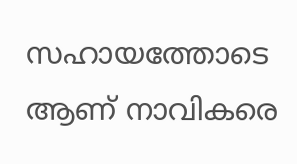സഹായത്തോടെ ആണ് നാവികരെ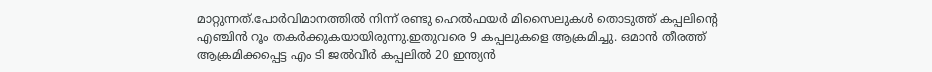മാറ്റുന്നത്.പോർവിമാനത്തിൽ നിന്ന് രണ്ടു ഹെൽഫയർ മിസൈലുകൾ തൊടുത്ത് കപ്പലിന്റെ എഞ്ചിൻ റൂം തകർക്കുകയായിരുന്നു.ഇതുവരെ 9 കപ്പലുകളെ ആക്രമിച്ചു. ഒമാൻ തീരത്ത് ആക്രമിക്കപ്പെട്ട എം ടി ജൽവീർ കപ്പലിൽ 20 ഇന്ത്യൻ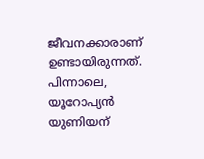ജീവനക്കാരാണ് ഉണ്ടായിരുന്നത്. പിന്നാലെ, യൂറോപ്യൻ യുണിയന്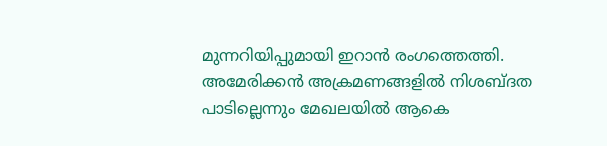മുന്നറിയിപ്പുമായി ഇറാൻ രംഗത്തെത്തി. അമേരിക്കൻ അക്രമണങ്ങളിൽ നിശബ്ദത പാടില്ലെന്നും മേഖലയിൽ ആകെ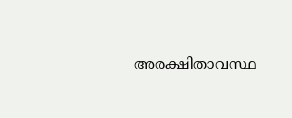അരക്ഷിതാവസ്ഥ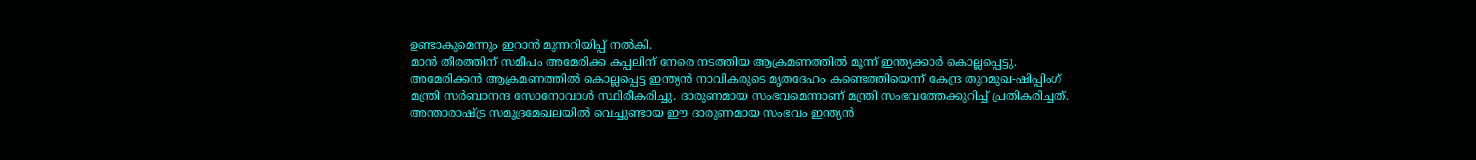ഉണ്ടാകുമെന്നും ഇറാൻ മുന്നറിയിപ്പ് നൽകി.
മാൻ തീരത്തിന് സമീപം അമേരിക്ക കപ്പലിന് നേരെ നടത്തിയ ആക്രമണത്തിൽ മൂന്ന് ഇന്ത്യക്കാർ കൊല്ലപ്പെട്ടു. അമേരിക്കൻ ആക്രമണത്തിൽ കൊല്ലപ്പെട്ട ഇന്ത്യൻ നാവികരുടെ മൃതദേഹം കണ്ടെത്തിയെന്ന് കേന്ദ്ര തുറമുഖ-ഷിപ്പിംഗ് മന്ത്രി സർബാനന്ദ സോനോവാൾ സ്ഥിരീകരിച്ചു. ദാരുണമായ സംഭവമെന്നാണ് മന്ത്രി സംഭവത്തേക്കുറിച്ച് പ്രതികരിച്ചത്. അന്താരാഷ്ട്ര സമുദ്രമേഖലയിൽ വെച്ചുണ്ടായ ഈ ദാരുണമായ സംഭവം ഇന്ത്യൻ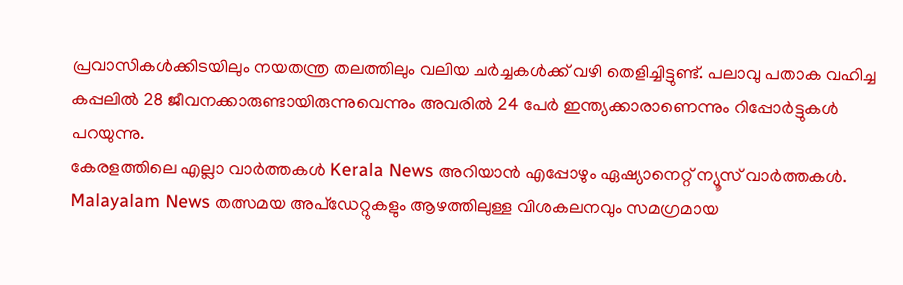പ്രവാസികൾക്കിടയിലും നയതന്ത്ര തലത്തിലും വലിയ ചർച്ചകൾക്ക് വഴി തെളിച്ചിട്ടുണ്ട്. പലാവു പതാക വഹിച്ച കപ്പലിൽ 28 ജീവനക്കാരുണ്ടായിരുന്നുവെന്നും അവരിൽ 24 പേർ ഇന്ത്യക്കാരാണെന്നും റിപ്പോർട്ടുകൾ പറയുന്നു.
കേരളത്തിലെ എല്ലാ വാർത്തകൾ Kerala News അറിയാൻ എപ്പോഴും ഏഷ്യാനെറ്റ് ന്യൂസ് വാർത്തകൾ. Malayalam News തത്സമയ അപ്ഡേറ്റുകളും ആഴത്തിലുള്ള വിശകലനവും സമഗ്രമായ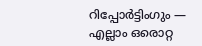റിപ്പോർട്ടിംഗും — എല്ലാം ഒരൊറ്റ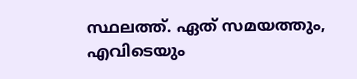സ്ഥലത്ത്. ഏത് സമയത്തും, എവിടെയും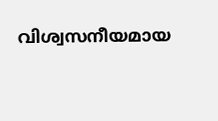വിശ്വസനീയമായ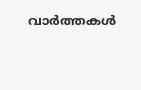വാർത്തകൾ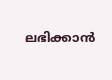ലഭിക്കാൻ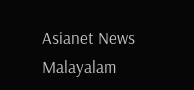Asianet News Malayalam